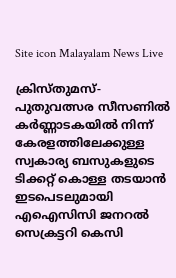Site icon Malayalam News Live

ക്രിസ്തുമസ്-പുതുവത്സര സീസണില്‍ കര്‍ണ്ണാടകയില്‍ നിന്ന് കേരളത്തിലേക്കുള്ള സ്വകാര്യ ബസുകളുടെ ടിക്കറ്റ് കൊള്ള തടയാൻ ഇടപെടലുമായി എഐസിസി ജനറല്‍ സെക്രട്ടറി കെസി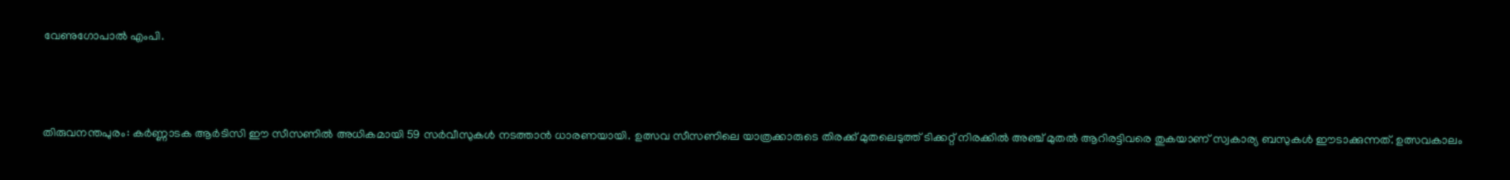വേണുഗോപാല്‍ എംപി.



തിരുവനന്തപുരം: കര്‍ണ്ണാടക ആര്‍ടിസി ഈ സീസണില്‍ അധികമായി 59 സര്‍വീസുകള്‍ നടത്താൻ ധാരണയായി. ഉത്സവ സീസണിലെ യാത്രക്കാരുടെ തിരക്ക് മുതലെടുത്ത് ടിക്കറ്റ് നിരക്കില്‍ അഞ്ച് മുതല്‍ ആറിരട്ടിവരെ തുകയാണ് സ്വകാര്യ ബസുകള്‍ ഈടാക്കുന്നത്. ഉത്സവകാലം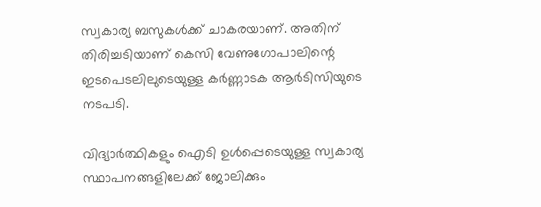സ്വകാര്യ ബസുകള്‍ക്ക് ചാകരയാണ്. അതിന് തിരിച്ചടിയാണ് കെസി വേണുഗോപാലിന്റെ ഇടപെടലിലുടെയുള്ള കര്‍ണ്ണാടക ആര്‍ടിസിയുടെ നടപടി.

വിദ്യാര്‍ത്ഥികളും ഐടി ഉള്‍പ്പെടെയുള്ള സ്വകാര്യ സ്ഥാപനങ്ങളിലേക്ക് ജോലിക്കും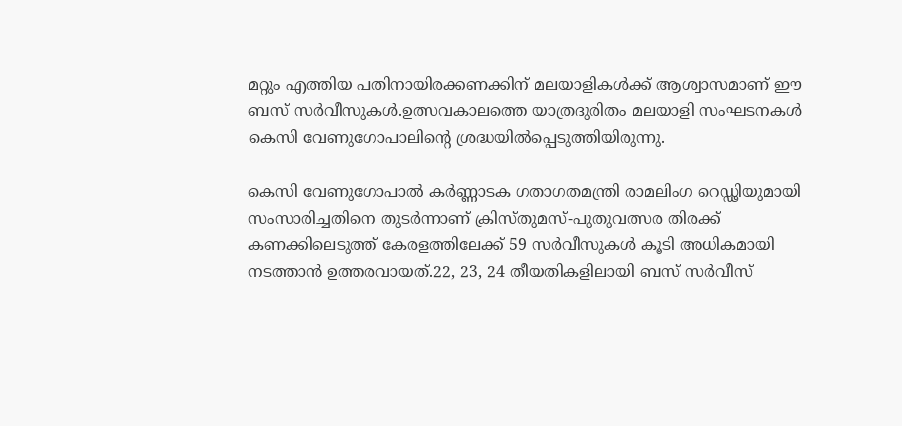മറ്റും എത്തിയ പതിനായിരക്കണക്കിന് മലയാളികള്‍ക്ക് ആശ്വാസമാണ് ഈ ബസ് സര്‍വീസുകള്‍.ഉത്സവകാലത്തെ യാത്രദുരിതം മലയാളി സംഘടനകള്‍ കെസി വേണുഗോപാലിന്റെ ശ്രദ്ധയില്‍പ്പെടുത്തിയിരുന്നു.

കെസി വേണുഗോപാല്‍ കര്‍ണ്ണാടക ഗതാഗതമന്ത്രി രാമലിംഗ റെഡ്ഢിയുമായി സംസാരിച്ചതിനെ തുടര്‍ന്നാണ് ക്രിസ്തുമസ്-പുതുവത്സര തിരക്ക് കണക്കിലെടുത്ത് കേരളത്തിലേക്ക് 59 സര്‍വീസുകള്‍ കൂടി അധികമായി നടത്താൻ ഉത്തരവായത്.22, 23, 24 തീയതികളിലായി ബസ് സര്‍വീസ്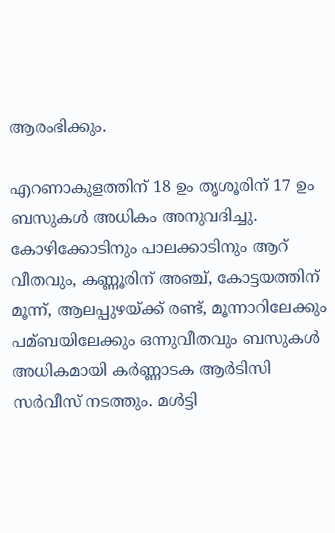ആരംഭിക്കും.

എറണാകുളത്തിന് 18 ഉം തൃശൂരിന് 17 ഉം ബസുകള്‍ അധികം അനുവദിച്ചു. കോഴിക്കോടിനും പാലക്കാടിനും ആറ് വീതവും, കണ്ണൂരിന് അഞ്ച്, കോട്ടയത്തിന് മൂന്ന്, ആലപ്പുഴയ്ക്ക് രണ്ട്, മൂന്നാറിലേക്കും പമ്ബയിലേക്കും ഒന്നുവീതവും ബസുകള്‍ അധികമായി കര്‍ണ്ണാടക ആര്‍ടിസി സര്‍വീസ് നടത്തും. മള്‍ട്ടി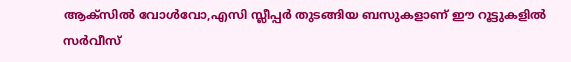ആക്‌സില്‍ വോള്‍വോ,എസി സ്ലീപ്പര്‍ തുടങ്ങിയ ബസുകളാണ് ഈ റൂട്ടുകളില്‍ സര്‍വീസ്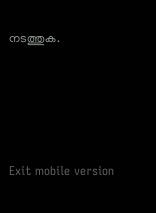നടത്തുക.





Exit mobile version